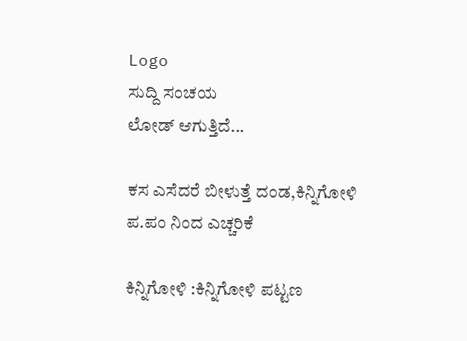Logo
ಸುದ್ದಿ ಸಂಚಯ
ಲೋಡ್ ಆಗುತ್ತಿದೆ...

ಕಸ ಎಸೆದರೆ ಬೀಳುತ್ತೆ ದಂಡ,ಕಿನ್ನಿಗೋಳಿ ಪ.ಪಂ ನಿಂದ ಎಚ್ಚರಿಕೆ

ಕಿನ್ನಿಗೋಳಿ :ಕಿನ್ನಿಗೋಳಿ ಪಟ್ಟಣ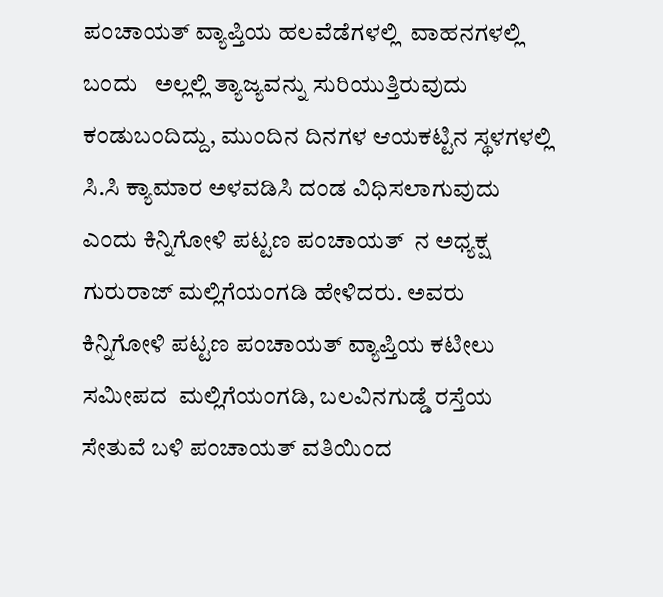ಪಂಚಾಯತ್ ವ್ಯಾಪ್ತಿಯ ಹಲವೆಡೆಗಳಲ್ಲಿ  ವಾಹನಗಳಲ್ಲಿ ಬಂದು   ಅಲ್ಲಲ್ಲಿ ತ್ಯಾಜ್ಯವನ್ನು ಸುರಿಯುತ್ತಿರುವುದು ಕಂಡುಬಂದಿದ್ದು, ಮುಂದಿನ‌ ದಿನಗಳ ಆಯಕಟ್ಟಿನ ಸ್ಥಳಗಳಲ್ಲಿ ಸಿ.ಸಿ ಕ್ಯಾಮಾರ ಅಳವಡಿಸಿ ದಂಡ ವಿಧಿಸಲಾಗುವುದು ಎಂದು‌ ಕಿನ್ನಿಗೋಳಿ‌ ಪಟ್ಟಣ ಪಂಚಾಯತ್  ನ ಅಧ್ಯಕ್ಷ ಗುರುರಾಜ್ ಮಲ್ಲಿಗೆಯಂಗಡಿ ಹೇಳಿದರು. ಅವರು ಕಿನ್ನಿಗೋಳಿ ಪಟ್ಟಣ ಪಂಚಾಯತ್ ವ್ಯಾಪ್ತಿಯ ಕಟೀಲು ಸಮೀಪದ  ಮಲ್ಲಿಗೆಯಂಗಡಿ, ಬಲವಿನಗುಡ್ಡೆ ರಸ್ತೆಯ ಸೇತುವೆ ಬಳಿ ಪಂಚಾಯತ್ ವತಿಯಿಂದ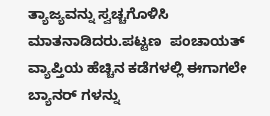ತ್ಯಾಜ್ಯವನ್ನು ಸ್ವಚ್ಚಗೊಳಿಸಿ ಮಾತನಾಡಿದರು.ಪಟ್ಟಣ  ಪಂಚಾಯತ್ ವ್ಯಾಪ್ತಿಯ ಹೆಚ್ಚಿನ ಕಡೆಗಳಲ್ಲಿ ಈಗಾಗಲೇ
ಬ್ಯಾನರ್ ಗಳನ್ನು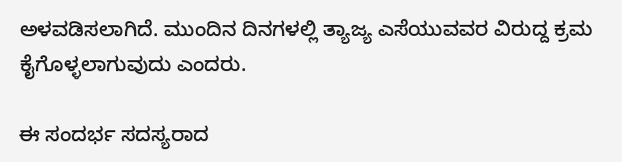ಅಳವಡಿಸಲಾಗಿದೆ. ಮುಂದಿನ ದಿನಗಳಲ್ಲಿ ತ್ಯಾಜ್ಯ ಎಸೆಯುವವರ ವಿರುದ್ದ ಕ್ರಮ ಕೈಗೊಳ್ಳಲಾಗುವುದು ಎಂದರು.

ಈ ಸಂದರ್ಭ ಸದಸ್ಯರಾದ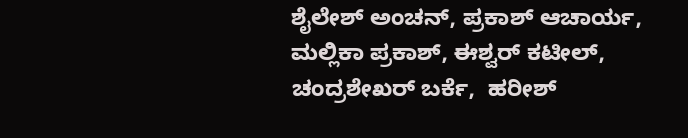ಶೈಲೇಶ್ ಅಂಚನ್, ಪ್ರಕಾಶ್ ಆಚಾರ್ಯ, ಮಲ್ಲಿಕಾ ಪ್ರಕಾಶ್, ಈಶ್ವರ್ ಕಟೀಲ್, ಚಂದ್ರಶೇಖರ್ ಬರ್ಕೆ,  ಹರೀಶ್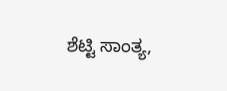ಶೆಟ್ಟಿ ಸಾಂತ್ಯ,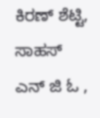ಕಿರಣ್ ಶೆಟ್ಟಿ, ಸಾಹಸ್ ಎನ್ ಜಿ ಓ ,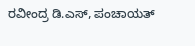ರವೀಂದ್ರ ಡಿ.ಎಸ್, ಪಂಚಾಯತ್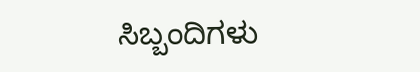ಸಿಬ್ಬಂದಿಗಳು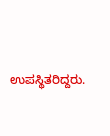ಉಪಸ್ಥಿತರಿದ್ದರು.